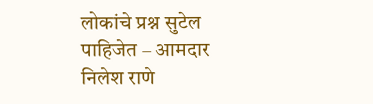लोकांचे प्रश्न सुटेल पाहिजेत – आमदार निलेश राणे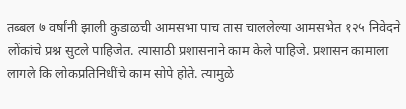तब्बल ७ वर्षांनी झाली कुडाळची आमसभा पाच तास चाललेल्या आमसभेत १२५ निवेदने लोंकांचे प्रश्न सुटले पाहिजेत. त्यासाठी प्रशासनाने काम केले पाहिजे. प्रशासन कामाला लागले कि लोकप्रतिनिधींचे काम सोपे होते. त्यामुळे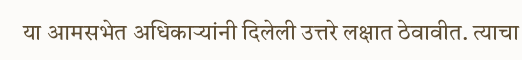या आमसभेत अधिकाऱ्यांनी दिलेली उत्तरे लक्षात ठेवावीत. त्याचा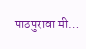पाठपुरावा मी…